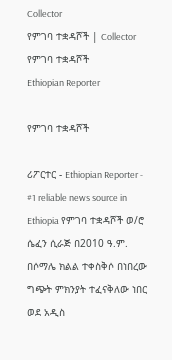Collector
የምገባ ተቋዳሾች | Collector
የምገባ ተቋዳሾች
Ethiopian Reporter

የምገባ ተቋዳሾች

ሪፖርተር - Ethiopian Reporter - #1 reliable news source in Ethiopia የምገባ ተቋዳሾች ወ/ሮ ሴፈን ሲራጅ በ2010 ዓ.ም. በሶማሌ ክልል ተቀስቅሶ በነበረው ግጭት ምክንያት ተፈናቅለው ነበር ወደ አዲስ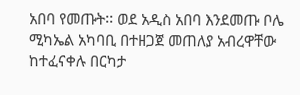አበባ የመጡት፡፡ ወደ አዲስ አበባ እንደመጡ ቦሌ ሚካኤል አካባቢ በተዘጋጀ መጠለያ አብረዋቸው ከተፈናቀሉ በርካታ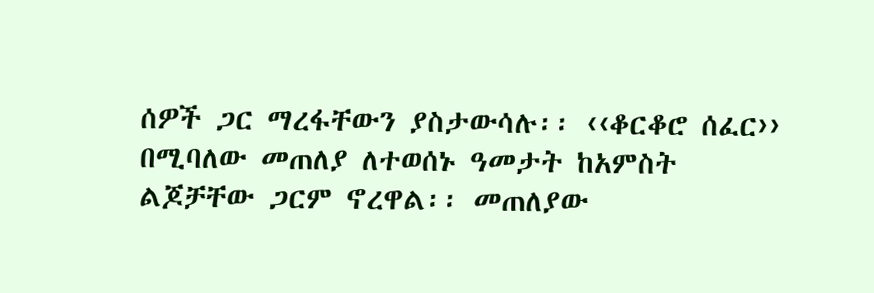ሰዎች ጋር ማረፋቸውን ያስታውሳሉ፡፡ ‹‹ቆርቆሮ ሰፈር›› በሚባለው መጠለያ ለተወሰኑ ዓመታት ከአምስት ልጆቻቸው ጋርም ኖረዋል፡፡ መጠለያው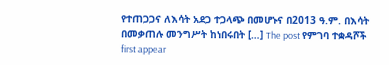የተጠጋጋና ለእሳት አደጋ ተጋላጭ በመሆኑና በ2013 ዓ.ም. በእሳት በመቃጠሉ መንግሥት ከነበሩበት […] The post የምገባ ተቋዳሾች first appear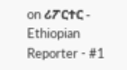on ሪፖርተር - Ethiopian Reporter - #1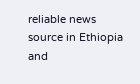reliable news source in Ethiopia and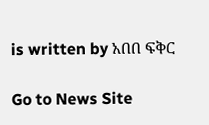is written by አበበ ፍቅር

Go to News Site